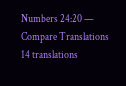Numbers 24:20 — Compare Translations
14 translations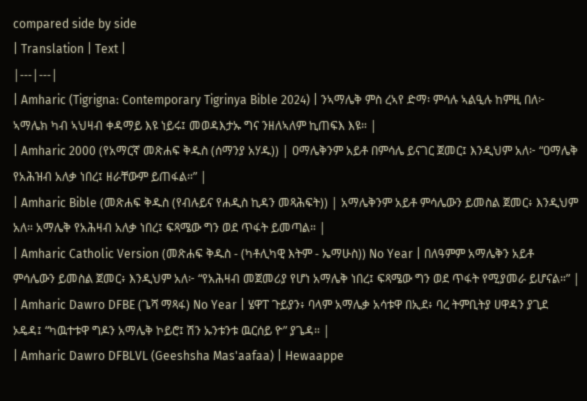compared side by side
| Translation | Text |
|---|---|
| Amharic (Tigrigna: Contemporary Tigrinya Bible 2024) | ንኣማሌቅ ምስ ረኣየ ድማ፡ ምሳሉ ኣልዒሉ ከምዚ በለ፦ ኣማሌክ ካብ ኣህዛብ ቀዳማይ እዩ ነይሩ፤ መወዳእታኡ ግና ንዘለኣለም ኪጠፍእ እዩ። |
| Amharic 2000 (የአማርኛ መጽሐፍ ቅዱስ (ሰማንያ አሃዱ)) | ዐማሌቅንም አይቶ በምሳሌ ይናገር ጀመር፤ እንዲህም አለ፦ “ዐማሌቅ የአሕዝብ አለቃ ነበረ፤ ዘራቸውም ይጠፋል።” |
| Amharic Bible (መጽሐፍ ቅዱስ (የብሉይና የሐዲስ ኪዳን መጻሕፍት)) | አማሌቅንም አይቶ ምሳሌውን ይመስል ጀመር፥ እንዲህም አለ። አማሌቅ የአሕዛብ አለቃ ነበረ፤ ፍጻሜው ግን ወደ ጥፋት ይመጣል። |
| Amharic Catholic Version (መጽሐፍ ቅዱስ - (ካቶሊካዊ እትም - ኤማሁስ)) No Year | በለዓምም አማሌቅን አይቶ ምሳሌውን ይመስል ጀመር፥ እንዲህም አለ፦ “የአሕዛብ መጀመሪያ የሆነ አማሌቅ ነበረ፤ ፍጻሜው ግን ወደ ጥፋት የሚያመራ ይሆናል።” |
| Amharic Dawro DFBE (ጌሻ ማጻፋ) No Year | ሄዋፐ ጉይያን፥ ባላም አማሌቃ አሳቱዋ በኢደ፥ ባረ ትምቢትያ ሀዋዳን ያጊደ ኦዴዳ፤ “ካዉተቱዋ ግዶን አማሌቅ ኮይሮ፤ ሽን ኡንቱንቱ ዉርሰይ ዮ” ያጌዳ። |
| Amharic Dawro DFBLVL (Geeshsha Mas'aafaa) | Hewaappe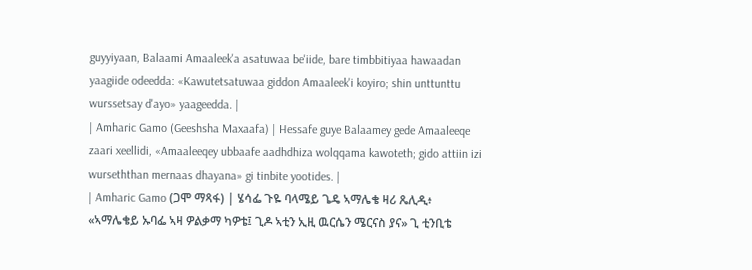guyyiyaan, Balaami Amaaleek'a asatuwaa be'iide, bare timbbitiyaa hawaadan yaagiide odeedda: «Kawutetsatuwaa giddon Amaaleek'i koyiro; shin unttunttu wurssetsay d'ayo» yaageedda. |
| Amharic Gamo (Geeshsha Maxaafa) | Hessafe guye Balaamey gede Amaaleeqe zaari xeellidi, «Amaaleeqey ubbaafe aadhdhiza wolqqama kawoteth; gido attiin izi wurseththan mernaas dhayana» gi tinbite yootides. |
| Amharic Gamo (ጋሞ ማጻፋ) | ሄሳፌ ጉዬ ባላሜይ ጌዴ ኣማሌቄ ዛሪ ጼሊዲ፥ «ኣማሌቄይ ኡባፌ ኣዛ ዎልቃማ ካዎቴ፤ ጊዶ ኣቲን ኢዚ ዉርሴን ሜርናስ ያና» ጊ ቲንቢቴ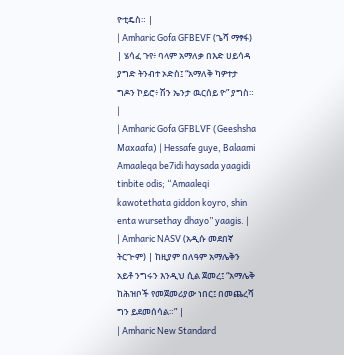ዮቲዴስ። |
| Amharic Gofa GFBEVF (ጌሻ ማፃፋ) | ሄሳፈ ጉየ፥ ባላም አማለቃ በእድ ሀይሳዳ ያግድ ትንብተ ኦድስ፤ “አማለቅ ካዎተታ ግዶን ኮይሮ፥ ሽን ኤንታ ዉርሰይ ዮ” ያግስ። |
| Amharic Gofa GFBLVF (Geeshsha Maxaafa) | Hessafe guye, Balaami Amaaleqa be7idi haysada yaagidi tinbite odis; “Amaaleqi kawotethata giddon koyro, shin enta wursethay dhayo” yaagis. |
| Amharic NASV (አዲሱ መደበኛ ትርጒም) | ከዚያም በለዓም አማሌቅን አይቶ ንግሩን እንዲህ ሲል ጀመረ፤ “አማሌቅ ከሕዝቦች የመጀመሪያው ነበር፤ በመጨረሻ ግን ይደመሰሳል።” |
| Amharic New Standard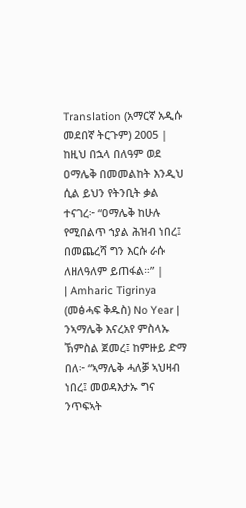Translation (አማርኛ አዲሱ መደበኛ ትርጉም) 2005 | ከዚህ በኋላ በለዓም ወደ ዐማሌቅ በመመልከት እንዲህ ሲል ይህን የትንቢት ቃል ተናገረ፦ “ዐማሌቅ ከሁሉ የሚበልጥ ኀያል ሕዝብ ነበረ፤ በመጨረሻ ግን እርሱ ራሱ ለዘለዓለም ይጠፋል።” |
| Amharic Tigrinya (መፅሓፍ ቅዱስ) No Year | ንኣማሌቅ እናረአየ ምስላኡ ኽምስል ጀመረ፤ ከምዙይ ድማ በለ፦ “ኣማሌቅ ሓለቓ ኣህዛብ ነበረ፤ መወዳእታኡ ግና ንጥፍኣት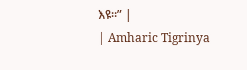እዩ።” |
| Amharic Tigrinya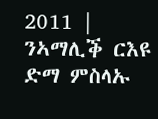2011 | ንኣማሊቕ ርእዩ ድማ ምስላኡ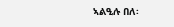ኣልዒሉ በለ፡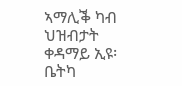ኣማሊቕ ካብ ህዝብታት ቀዳማይ ኢዩ፡ ቤትካ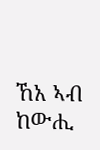ኸአ ኣብ ከውሒ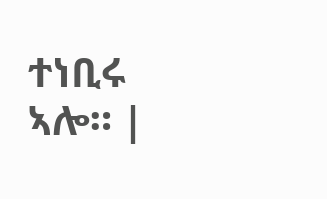ተነቢሩ ኣሎ። |